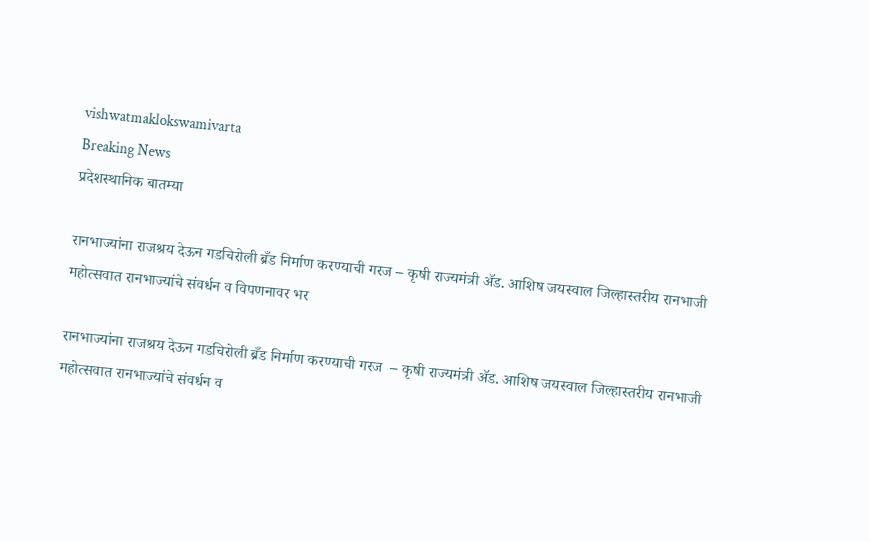vishwatmaklokswamivarta
Breaking News
प्रदेशस्थानिक बातम्या

रानभाज्यांना राजश्रय देऊन गडचिरोली ब्रँड निर्माण करण्याची गरज – कृषी राज्यमंत्री ॲड. आशिष जयस्वाल जिल्हास्तरीय रानभाजी महोत्सवात रानभाज्यांचे संवर्धन व विपणनावर भर

रानभाज्यांना राजश्रय देऊन गडचिरोली ब्रँड निर्माण करण्याची गरज  – कृषी राज्यमंत्री ॲड. आशिष जयस्वाल जिल्हास्तरीय रानभाजी महोत्सवात रानभाज्यांचे संवर्धन व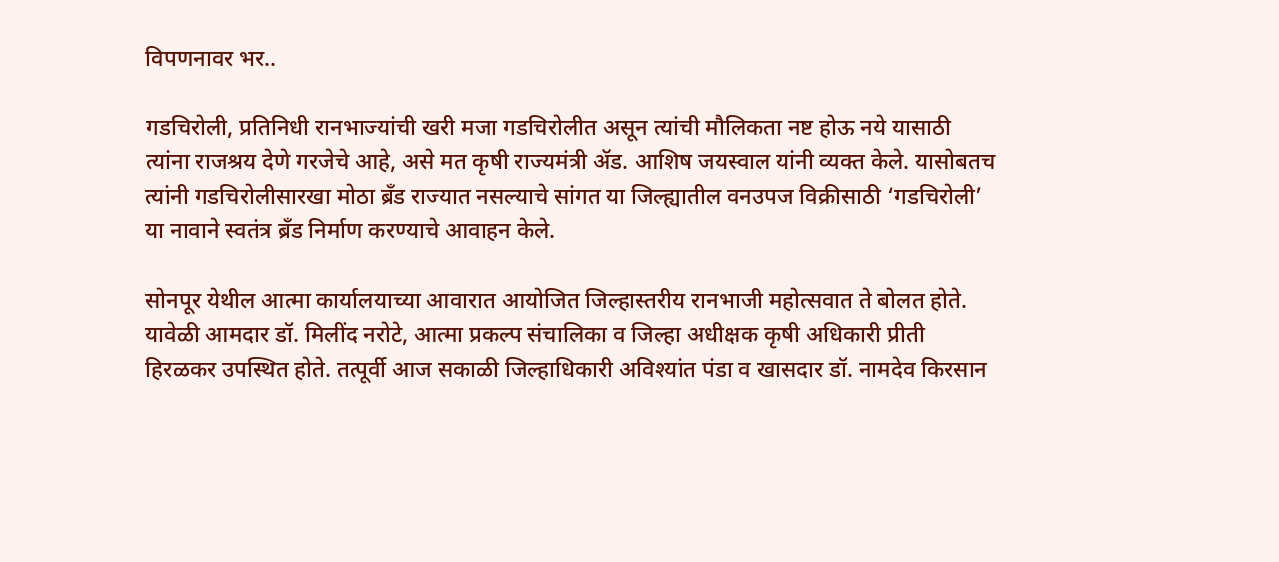विपणनावर भर..

गडचिरोली, प्रतिनिधी रानभाज्यांची खरी मजा गडचिरोलीत असून त्यांची मौलिकता नष्ट होऊ नये यासाठी त्यांना राजश्रय देणे गरजेचे आहे, असे मत कृषी राज्यमंत्री ॲड. आशिष जयस्वाल यांनी व्यक्त केले. यासोबतच त्यांनी गडचिरोलीसारखा मोठा ब्रँड राज्यात नसल्याचे सांगत या जिल्ह्यातील वनउपज विक्रीसाठी ‘गडचिरोली’ या नावाने स्वतंत्र ब्रँड निर्माण करण्याचे आवाहन केले.

सोनपूर येथील आत्मा कार्यालयाच्या आवारात आयोजित जिल्हास्तरीय रानभाजी महोत्सवात ते बोलत होते. यावेळी आमदार डॉ. मिलींद नरोटे, आत्मा प्रकल्प संचालिका व जिल्हा अधीक्षक कृषी अधिकारी प्रीती हिरळकर उपस्थित होते. तत्पूर्वी आज सकाळी जिल्हाधिकारी अविश्यांत पंडा व खासदार डॉ. नामदेव किरसान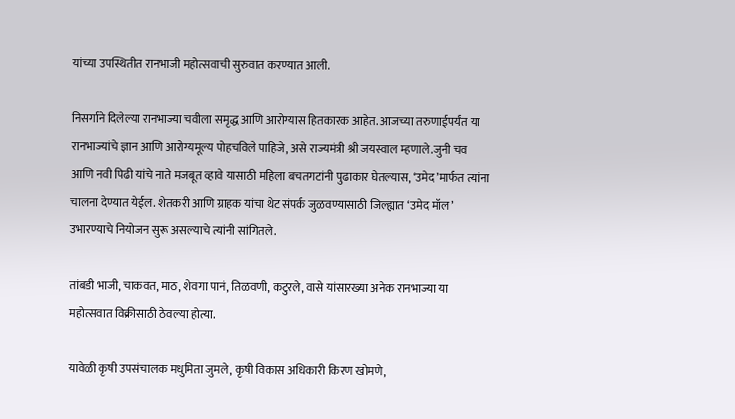यांच्या उपस्थितीत रानभाजी महोत्सवाची सुरुवात करण्यात आली.

निसर्गाने दिलेल्या रानभाज्या चवीला समृद्ध आणि आरोग्यास हितकारक आहेत. आजच्या तरुणाईपर्यंत या रानभाज्यांचे ज्ञान आणि आरोग्यमूल्य पोहचविले पाहिजे, असे राज्यमंत्री श्री जयस्वाल म्हणाले.जुनी चव आणि नवी पिढी यांचे नाते मजबूत व्हावे यासाठी महिला बचतगटांनी पुढाकार घेतल्यास, ‘उमेद’मार्फत त्यांना चालना देण्यात येईल. शेतकरी आणि ग्राहक यांचा थेट संपर्क जुळवण्यासाठी जिल्ह्यात ‘उमेद मॉल’ उभारण्याचे नियोजन सुरू असल्याचे त्यांनी सांगितले.

तांबडी भाजी, चाकवत, माठ, शेवगा पानं, तिळवणी, कटुरले, वासे यांसारख्या अनेक रानभाज्या या महोत्सवात विक्रीसाठी ठेवल्या होत्या.

यावेळी कृषी उपसंचालक मधुमिता जुमले, कृषी विकास अधिकारी किरण खोमणे,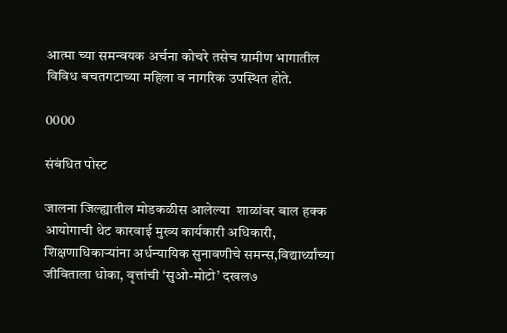आत्मा च्या समन्वयक अर्चना कोचरे तसेच ग्रामीण भागातील विविध बचतगटाच्या महिला व नागरिक उपस्थित होते.

0000

संबंधित पोस्ट

जालना जिल्ह्यातील मोडकळीस आलेल्या  शाळांवर बाल हक्क आयोगाची थेट कारवाई मुख्य कार्यकारी अधिकारी, शिक्षणाधिकाऱ्यांना अर्धन्यायिक सुनावणीचे समन्स,विद्यार्थ्यांच्या जीविताला धोका, वृत्तांची ‘सुओ-मोटो’ दखल७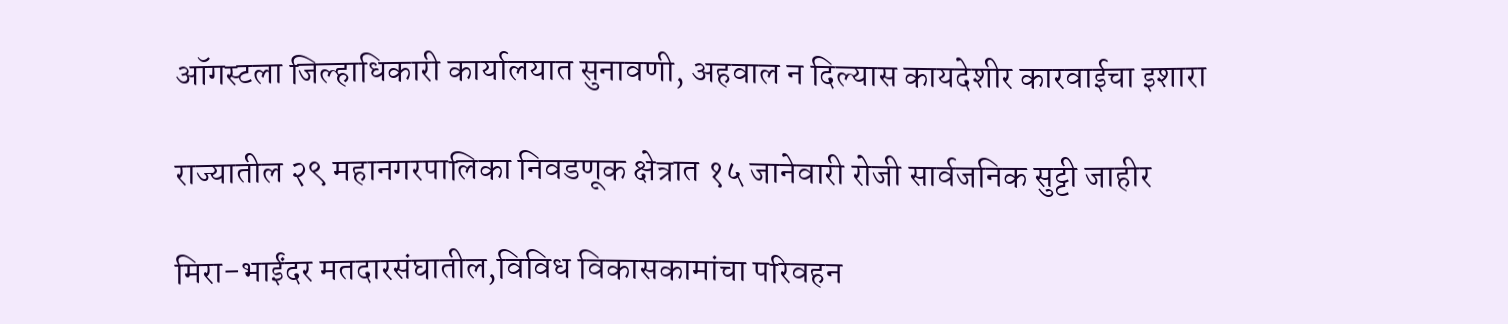ऑगस्टला जिल्हाधिकारी कार्यालयात सुनावणी, अहवाल न दिल्यास कायदेशीर कारवाईचा इशारा

राज्यातील २९ महानगरपालिका निवडणूक क्षेत्रात १५ जानेवारी रोजी सार्वजनिक सुट्टी जाहीर

मिरा-भाईंदर मतदारसंघातील,विविध विकासकामांचा परिवहन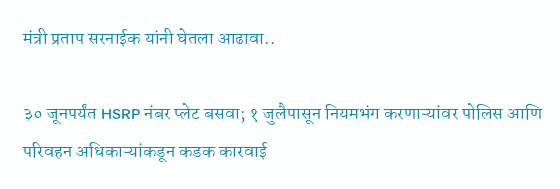मंत्री प्रताप सरनाईक यांनी घेतला आढावा..

३० जूनपर्यंत HSRP नंबर प्लेट बसवा; १ जुलैपासून नियमभंग करणाऱ्यांवर पोलिस आणि परिवहन अधिकाऱ्यांकडून कडक कारवाई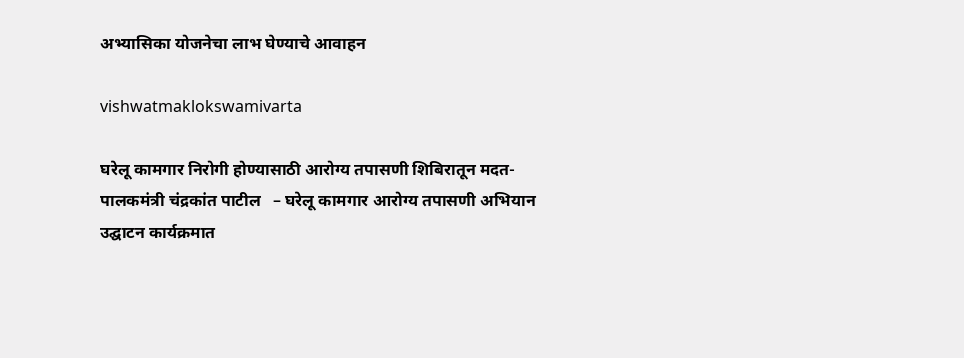अभ्यासिका योजनेचा लाभ घेण्याचे आवाहन

vishwatmaklokswamivarta

घरेलू कामगार निरोगी होण्यासाठी आरोग्य तपासणी शिबिरातून मदत- पालकमंत्री चंद्रकांत पाटील   – घरेलू कामगार आरोग्य तपासणी अभियान उद्घाटन कार्यक्रमात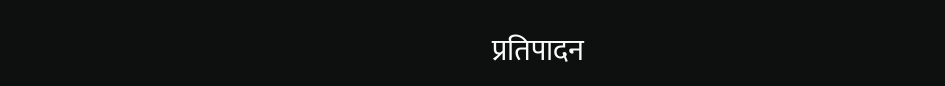प्रतिपादन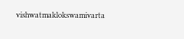vishwatmaklokswamivarta